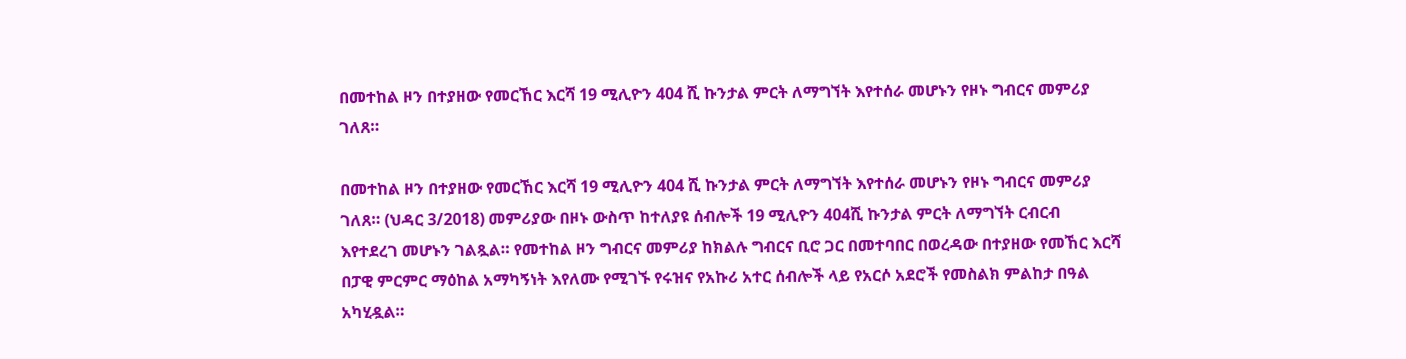በመተከል ዞን በተያዘው የመርኸር እርሻ 19 ሚሊዮን 404 ሺ ኩንታል ምርት ለማግኘት እየተሰራ መሆኑን የዞኑ ግብርና መምሪያ ገለጸ።

በመተከል ዞን በተያዘው የመርኸር እርሻ 19 ሚሊዮን 404 ሺ ኩንታል ምርት ለማግኘት እየተሰራ መሆኑን የዞኑ ግብርና መምሪያ ገለጸ። (ህዳር 3/2018) መምሪያው በዞኑ ውስጥ ከተለያዩ ሰብሎች 19 ሚሊዮን 404ሺ ኩንታል ምርት ለማግኘት ርብርብ እየተደረገ መሆኑን ገልጿል። የመተከል ዞን ግብርና መምሪያ ከክልሉ ግብርና ቢሮ ጋር በመተባበር በወረዳው በተያዘው የመኸር እርሻ በፓዊ ምርምር ማዕከል አማካኝነት እየለሙ የሚገኙ የሩዝና የአኩሪ አተር ሰብሎች ላይ የአርሶ አደሮች የመስልክ ምልከታ በዓል አካሂዷል።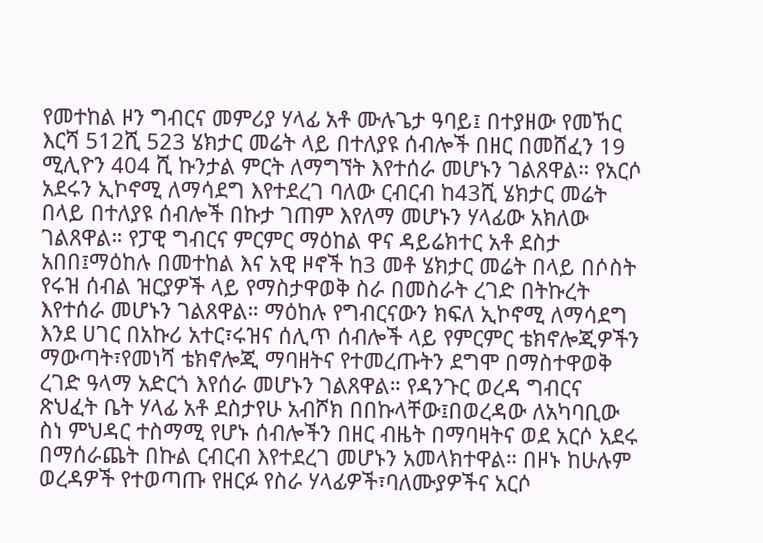የመተከል ዞን ግብርና መምሪያ ሃላፊ አቶ ሙሉጌታ ዓባይ፤ በተያዘው የመኸር እርሻ 512ሺ 523 ሄክታር መሬት ላይ በተለያዩ ሰብሎች በዘር በመሸፈን 19 ሚሊዮን 404 ሺ ኩንታል ምርት ለማግኘት እየተሰራ መሆኑን ገልጸዋል። የአርሶ አደሩን ኢኮኖሚ ለማሳደግ እየተደረገ ባለው ርብርብ ከ43ሺ ሄክታር መሬት በላይ በተለያዩ ሰብሎች በኩታ ገጠም እየለማ መሆኑን ሃላፊው አክለው ገልጸዋል። የፓዊ ግብርና ምርምር ማዕከል ዋና ዳይሬክተር አቶ ደስታ አበበ፤ማዕከሉ በመተከል እና አዊ ዞኖች ከ3 መቶ ሄክታር መሬት በላይ በሶስት የሩዝ ሰብል ዝርያዎች ላይ የማስታዋወቅ ስራ በመስራት ረገድ በትኩረት እየተሰራ መሆኑን ገልጸዋል። ማዕከሉ የግብርናውን ክፍለ ኢኮኖሚ ለማሳደግ እንደ ሀገር በአኩሪ አተር፣ሩዝና ሰሊጥ ሰብሎች ላይ የምርምር ቴክኖሎጂዎችን ማውጣት፣የመነሻ ቴክኖሎጂ ማባዘትና የተመረጡትን ደግሞ በማስተዋወቅ ረገድ ዓላማ አድርጎ እየሰራ መሆኑን ገልጸዋል። የዳንጉር ወረዳ ግብርና ጽህፈት ቤት ሃላፊ አቶ ደስታየሁ አብሾክ በበኩላቸው፤በወረዳው ለአካባቢው ስነ ምህዳር ተስማሚ የሆኑ ሰብሎችን በዘር ብዜት በማባዛትና ወደ አርሶ አደሩ በማሰራጨት በኩል ርብርብ እየተደረገ መሆኑን አመላክተዋል። በዞኑ ከሁሉም ወረዳዎች የተወጣጡ የዘርፉ የስራ ሃላፊዎች፣ባለሙያዎችና አርሶ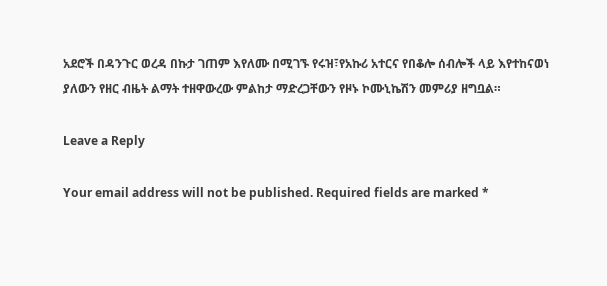አደሮች በዳንጉር ወረዳ በኩታ ገጠም እየለሙ በሚገኙ የሩዝ፣የአኩሪ አተርና የበቆሎ ሰብሎች ላይ እየተከናወነ ያለውን የዘር ብዜት ልማት ተዘዋውረው ምልከታ ማድረጋቸውን የዞኑ ኮሙኒኬሽን መምሪያ ዘግቧል።

Leave a Reply

Your email address will not be published. Required fields are marked *